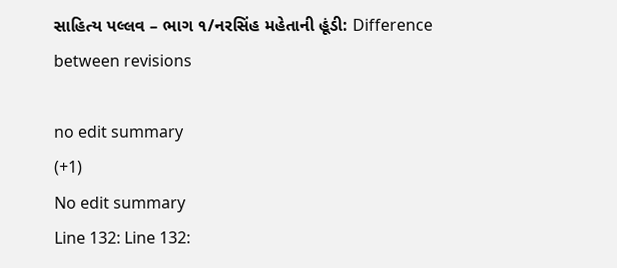સાહિત્ય પલ્લવ – ભાગ ૧/નરસિંહ મહેતાની હૂંડી: Difference between revisions

no edit summary
(+1)
No edit summary
Line 132: Line 132: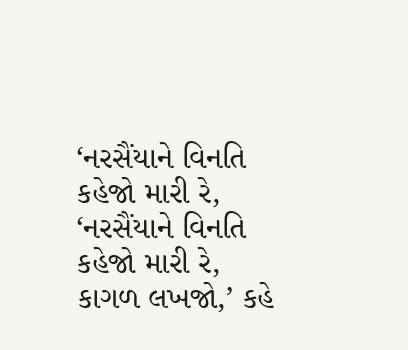‘નરસૈંયાને વિનતિ કહેજો મારી રે,
‘નરસૈંયાને વિનતિ કહેજો મારી રે,
કાગળ લખજો,’ કહે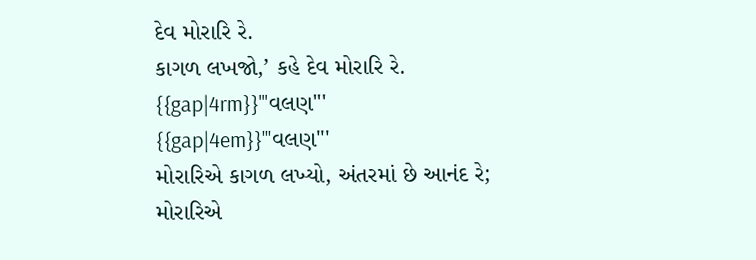દેવ મોરારિ રે.
કાગળ લખજો,’ કહે દેવ મોરારિ રે.
{{gap|4rm}}'''વલણ'''
{{gap|4em}}'''વલણ'''
મોરારિએ કાગળ લખ્યો, અંતરમાં છે આનંદ રે;
મોરારિએ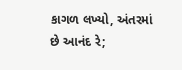કાગળ લખ્યો, અંતરમાં છે આનંદ રે;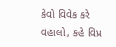કેવો વિવેક કરે વહાલો, કહે વિપ્ર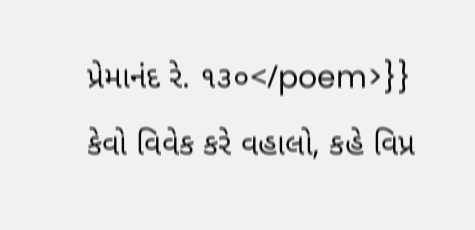પ્રેમાનંદ રે. ૧૩૦</poem>}}
કેવો વિવેક કરે વહાલો, કહે વિપ્ર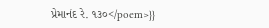પ્રેમાનંદ રે. ૧૩૦</poem>}}